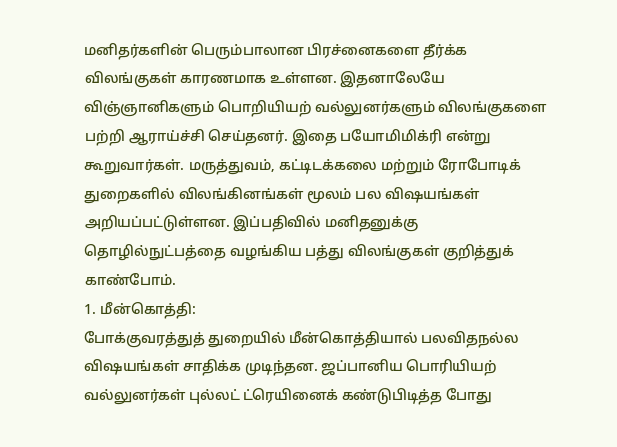மனிதர்களின் பெரும்பாலான பிரச்னைகளை தீர்க்க விலங்குகள் காரணமாக உள்ளன. இதனாலேயே விஞ்ஞானிகளும் பொறியியற் வல்லுனர்களும் விலங்குகளை பற்றி ஆராய்ச்சி செய்தனர். இதை பயோமிமிக்ரி என்று கூறுவார்கள். மருத்துவம், கட்டிடக்கலை மற்றும் ரோபோடிக் துறைகளில் விலங்கினங்கள் மூலம் பல விஷயங்கள் அறியப்பட்டுள்ளன. இப்பதிவில் மனிதனுக்கு தொழில்நுட்பத்தை வழங்கிய பத்து விலங்குகள் குறித்துக் காண்போம்.
1. மீன்கொத்தி:
போக்குவரத்துத் துறையில் மீன்கொத்தியால் பலவிதநல்ல விஷயங்கள் சாதிக்க முடிந்தன. ஜப்பானிய பொரியியற் வல்லுனர்கள் புல்லட் ட்ரெயினைக் கண்டுபிடித்த போது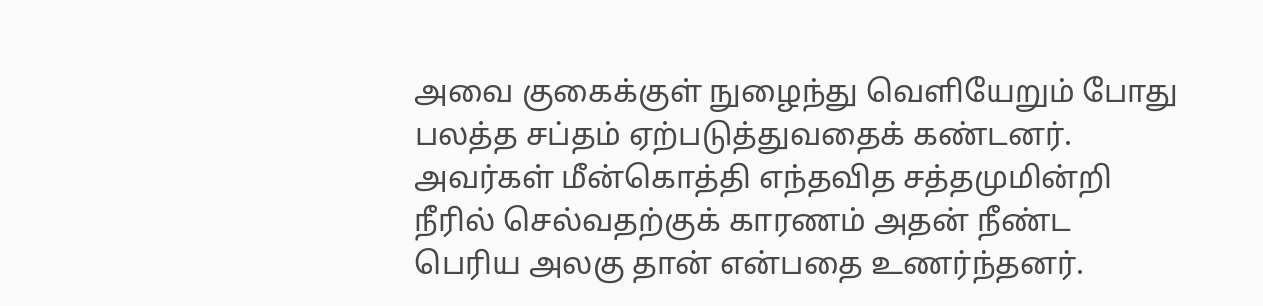அவை குகைக்குள் நுழைந்து வெளியேறும் போது பலத்த சப்தம் ஏற்படுத்துவதைக் கண்டனர். அவர்கள் மீன்கொத்தி எந்தவித சத்தமுமின்றி நீரில் செல்வதற்குக் காரணம் அதன் நீண்ட பெரிய அலகு தான் என்பதை உணர்ந்தனர்.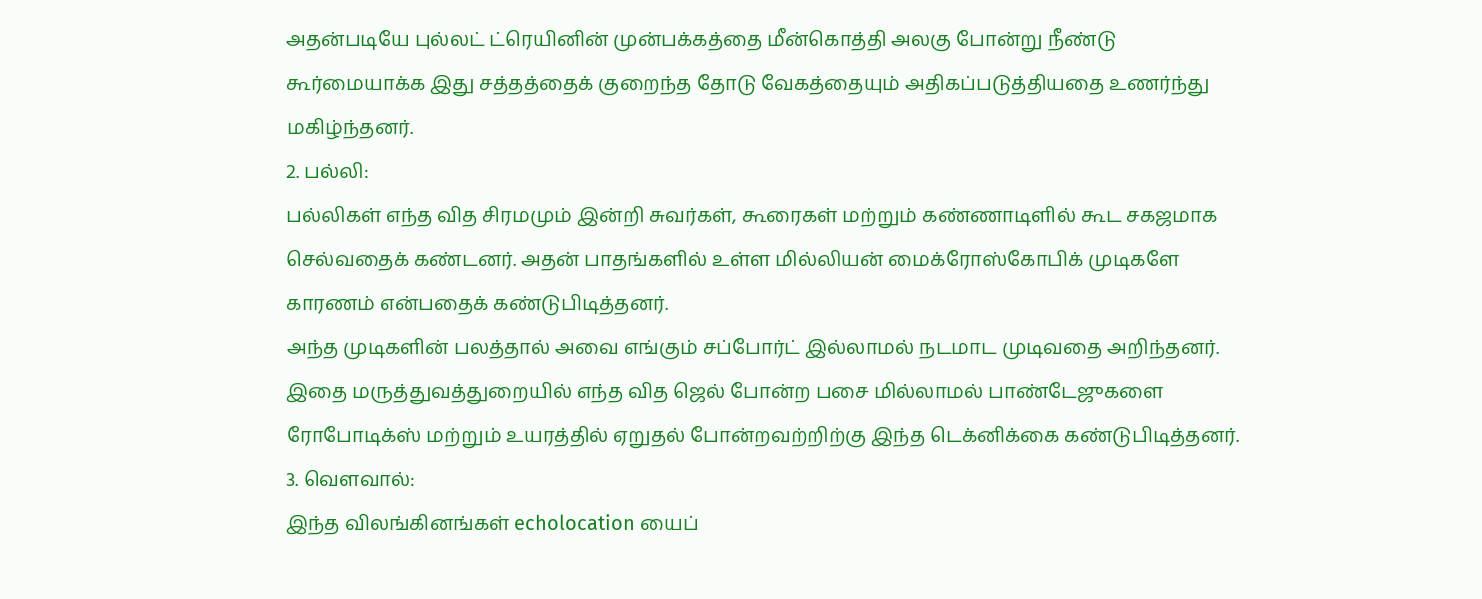அதன்படியே புல்லட் ட்ரெயினின் முன்பக்கத்தை மீன்கொத்தி அலகு போன்று நீண்டு கூர்மையாக்க இது சத்தத்தைக் குறைந்த தோடு வேகத்தையும் அதிகப்படுத்தியதை உணர்ந்து மகிழ்ந்தனர்.
2. பல்லி:
பல்லிகள் எந்த வித சிரமமும் இன்றி சுவர்கள், கூரைகள் மற்றும் கண்ணாடிளில் கூட சகஜமாக செல்வதைக் கண்டனர். அதன் பாதங்களில் உள்ள மில்லியன் மைக்ரோஸ்கோபிக் முடிகளே காரணம் என்பதைக் கண்டுபிடித்தனர்.
அந்த முடிகளின் பலத்தால் அவை எங்கும் சப்போர்ட் இல்லாமல் நடமாட முடிவதை அறிந்தனர். இதை மருத்துவத்துறையில் எந்த வித ஜெல் போன்ற பசை மில்லாமல் பாண்டேஜுகளை ரோபோடிக்ஸ் மற்றும் உயரத்தில் ஏறுதல் போன்றவற்றிற்கு இந்த டெக்னிக்கை கண்டுபிடித்தனர்.
3. வௌவால்:
இந்த விலங்கினங்கள் echolocation யைப்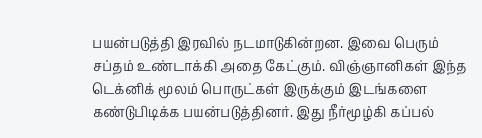பயன்படுத்தி இரவில் நடமாடுகின்றன. இவை பெரும் சப்தம் உண்டாக்கி அதை கேட்கும். விஞ்ஞானிகள் இந்த டெக்னிக் மூலம் பொருட்கள் இருக்கும் இடங்களை கண்டுபிடிக்க பயன்படுத்தினர். இது நீர்மூழ்கி கப்பல்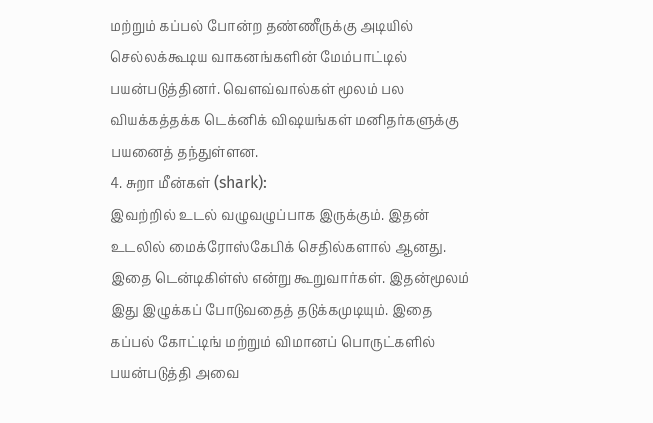மற்றும் கப்பல் போன்ற தண்ணீருக்கு அடியில் செல்லக்கூடிய வாகனங்களின் மேம்பாட்டில் பயன்படுத்தினர். வௌவ்வால்கள் மூலம் பல வியக்கத்தக்க டெக்னிக் விஷயங்கள் மனிதர்களுக்கு பயனைத் தந்துள்ளன.
4. சுறா மீன்கள் (shark):
இவற்றில் உடல் வழுவழுப்பாக இருக்கும். இதன் உடலில் மைக்ரோஸ்கேபிக் செதில்களால் ஆனது. இதை டென்டிகிள்ஸ் என்று கூறுவார்கள். இதன்மூலம் இது இழுக்கப் போடுவதைத் தடுக்கமுடியும். இதை கப்பல் கோட்டிங் மற்றும் விமானப் பொருட்களில் பயன்படுத்தி அவை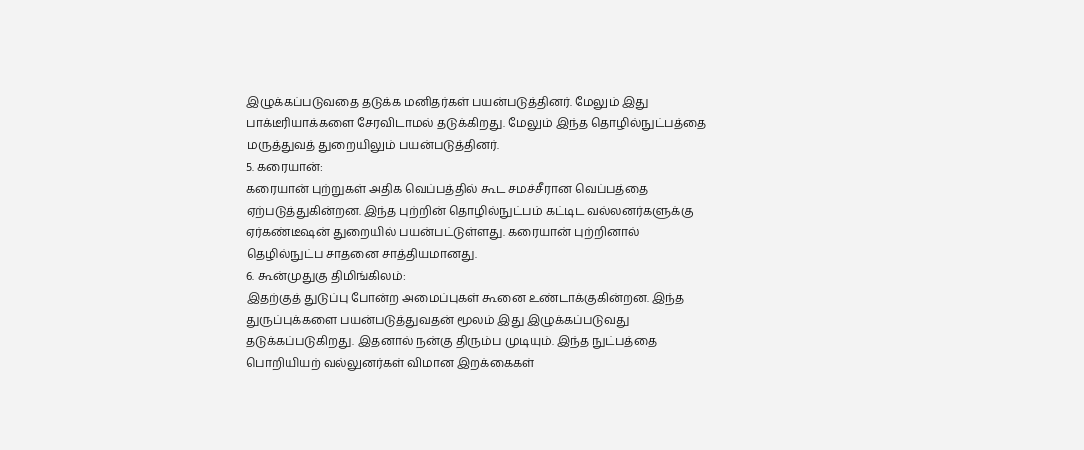இழுக்கப்படுவதை தடுக்க மனிதர்கள் பயன்படுத்தினர். மேலும் இது பாக்டீரியாக்களை சேரவிடாமல் தடுக்கிறது. மேலும் இந்த தொழில்நுட்பத்தை மருத்துவத் துறையிலும் பயன்படுத்தினர்.
5. கரையான்:
கரையான் புற்றுகள் அதிக வெப்பத்தில் கூட சமச்சீரான வெப்பத்தை ஏற்படுத்துகின்றன. இந்த புற்றின் தொழில்நுட்பம் கட்டிட வல்லனர்களுக்கு ஏர்கண்டீஷன் துறையில் பயன்பட்டுள்ளது. கரையான் புற்றினால் தெழில்நுட்ப சாதனை சாத்தியமானது.
6. கூன்முதுகு திமிங்கிலம்:
இதற்குத் துடுப்பு போன்ற அமைப்புகள் கூனை உண்டாக்குகின்றன. இந்த துருப்புக்களை பயன்படுத்துவதன் மூலம் இது இழுக்கப்படுவது தடுக்கப்படுகிறது. இதனால் நன்கு திரும்ப முடியும். இந்த நுட்பத்தை பொறியியற் வல்லுனர்கள் விமான இறக்கைகள்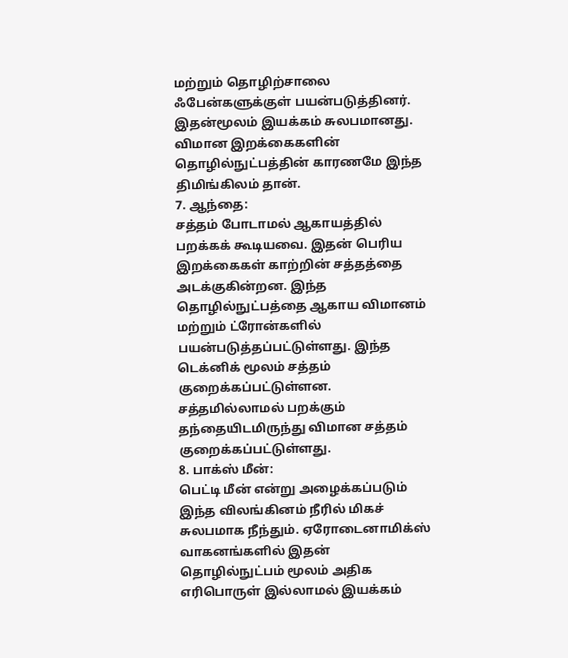மற்றும் தொழிற்சாலை ஃபேன்களுக்குள் பயன்படுத்தினர். இதன்மூலம் இயக்கம் சுலபமானது. விமான இறக்கைகளின் தொழில்நுட்பத்தின் காரணமே இந்த திமிங்கிலம் தான்.
7. ஆந்தை:
சத்தம் போடாமல் ஆகாயத்தில் பறக்கக் கூடியவை. இதன் பெரிய இறக்கைகள் காற்றின் சத்தத்தை அடக்குகின்றன. இந்த தொழில்நுட்பத்தை ஆகாய விமானம் மற்றும் ட்ரோன்களில் பயன்படுத்தப்பட்டுள்ளது. இந்த டெக்னிக் மூலம் சத்தம் குறைக்கப்பட்டுள்ளன. சத்தமில்லாமல் பறக்கும் தந்தையிடமிருந்து விமான சத்தம் குறைக்கப்பட்டுள்ளது.
8. பாக்ஸ் மீன்:
பெட்டி மீன் என்று அழைக்கப்படும் இந்த விலங்கினம் நீரில் மிகச் சுலபமாக நீந்தும். ஏரோடைனாமிக்ஸ் வாகனங்களில் இதன் தொழில்நுட்பம் மூலம் அதிக எரிபொருள் இல்லாமல் இயக்கம்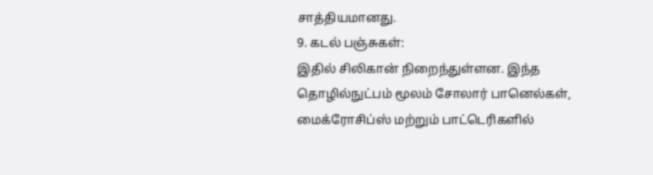சாத்தியமானது.
9. கடல் பஞ்சுகள்:
இதில் சிலிகான் நிறைந்துள்ளன. இந்த தொழில்நுட்பம் மூலம் சோலார் பானெல்கள், மைக்ரோசிப்ஸ் மற்றும் பாட்டெரிகளில்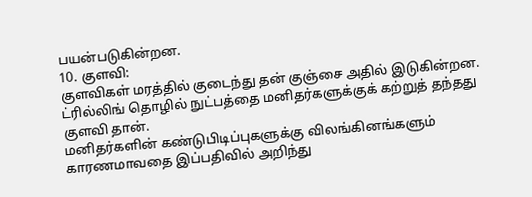பயன்படுகின்றன.
10. குளவி:
குளவிகள் மரத்தில் குடைந்து தன் குஞ்சை அதில் இடுகின்றன. ட்ரில்லிங் தொழில் நுட்பத்தை மனிதர்களுக்குக் கற்றுத் தந்தது குளவி தான்.
மனிதர்களின் கண்டுபிடிப்புகளுக்கு விலங்கினங்களும் காரணமாவதை இப்பதிவில் அறிந்து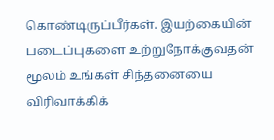கொண்டிருப்பீர்கள். இயற்கையின் படைப்புகளை உற்றுநோக்குவதன் மூலம் உங்கள் சிந்தனையை விரிவாக்கிக்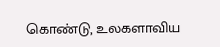கொண்டு, உலகளாவிய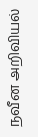நவீன அறிவியல்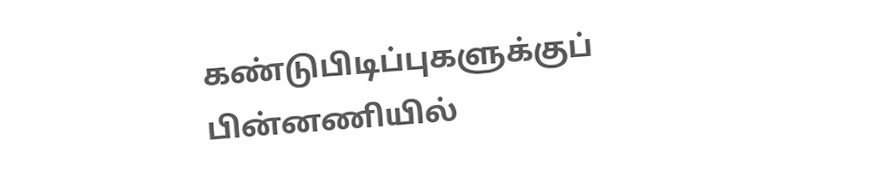கண்டுபிடிப்புகளுக்குப் பின்னணியில்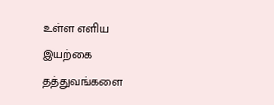உள்ள எளிய இயற்கை தத்துவங்களை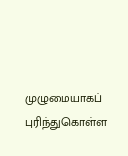முழுமையாகப் புரிந்துகொள்ள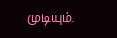முடியும்.